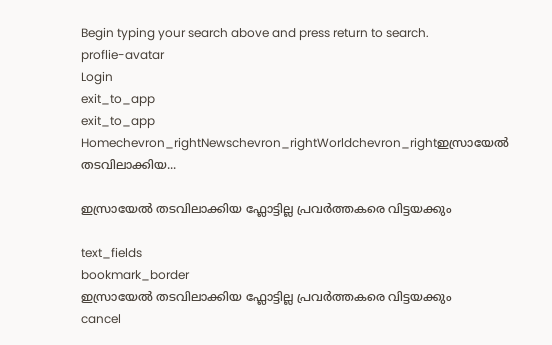Begin typing your search above and press return to search.
proflie-avatar
Login
exit_to_app
exit_to_app
Homechevron_rightNewschevron_rightWorldchevron_rightഇസ്രായേൽ തടവിലാക്കിയ...

ഇസ്രായേൽ തടവിലാക്കിയ ഫ്ലോട്ടില്ല പ്രവർത്തകരെ വിട്ടയക്കും

text_fields
bookmark_border
ഇസ്രായേൽ തടവിലാക്കിയ ഫ്ലോട്ടില്ല പ്രവർത്തകരെ വിട്ടയക്കും
cancel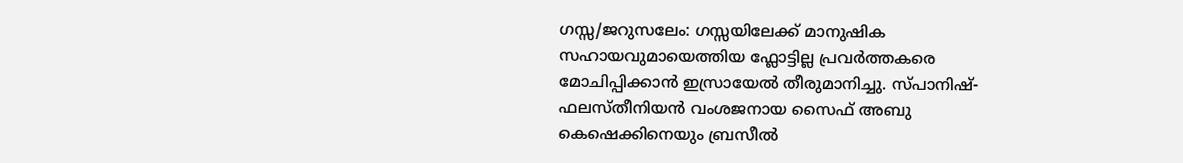ഗസ്സ/ജറുസലേം: ഗസ്സയിലേക്ക് മാനുഷിക സഹായവുമായെത്തിയ ഫ്ലോട്ടില്ല പ്രവർത്തകരെ മോചിപ്പിക്കാൻ ഇസ്രായേൽ തീരുമാനിച്ചു. സ്പാനിഷ്-ഫലസ്തീനിയൻ വംശജനായ സൈഫ് അബു കെഷെക്കിനെയും ബ്രസീൽ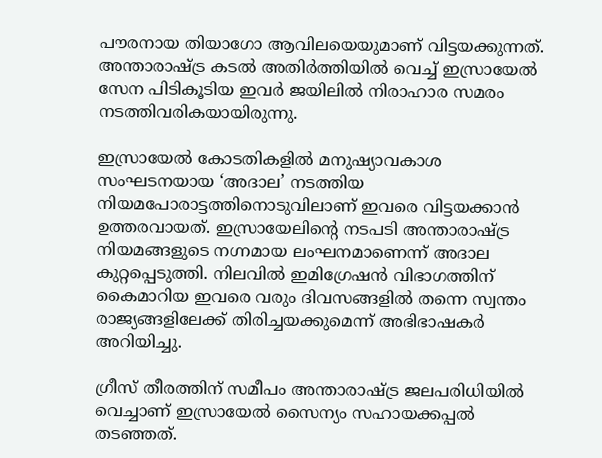പൗരനായ തിയാഗോ ആവിലയെയുമാണ് വിട്ടയക്കുന്നത്. അന്താരാഷ്ട്ര കടൽ അതിർത്തിയിൽ വെച്ച് ഇസ്രായേൽ സേന പിടികൂടിയ ഇവർ ജയിലിൽ നിരാഹാര സമരം നടത്തിവരികയായിരുന്നു.

ഇസ്രായേൽ കോടതികളിൽ മനുഷ്യാവകാശ സംഘടനയായ ‘അദാല’ നടത്തിയ നിയമപോരാട്ടത്തിനൊടുവിലാണ് ഇവരെ വിട്ടയക്കാൻ ഉത്തരവായത്. ഇസ്രായേലിന്റെ നടപടി അന്താരാഷ്ട്ര നിയമങ്ങളുടെ നഗ്നമായ ലംഘനമാണെന്ന് അദാല കുറ്റപ്പെടുത്തി. നിലവിൽ ഇമിഗ്രേഷൻ വിഭാഗത്തിന് കൈമാറിയ ഇവരെ വരും ദിവസങ്ങളിൽ തന്നെ സ്വന്തം രാജ്യങ്ങളിലേക്ക് തിരിച്ചയക്കുമെന്ന് അഭിഭാഷകർ അറിയിച്ചു.

ഗ്രീസ് തീരത്തിന് സമീപം അന്താരാഷ്ട്ര ജലപരിധിയിൽ വെച്ചാണ് ഇസ്രായേൽ സൈന്യം സഹായക്കപ്പൽ തടഞ്ഞത്.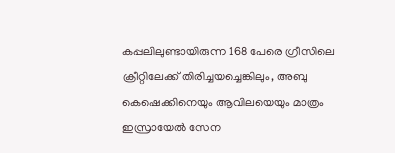കപ്പലിലുണ്ടായിരുന്ന 168 പേരെ ഗ്രീസിലെ ക്രീറ്റിലേക്ക് തിരിച്ചയച്ചെങ്കിലും, അബു കെഷെക്കിനെയും ആവിലയെയും മാത്രം ഇസ്രായേൽ സേന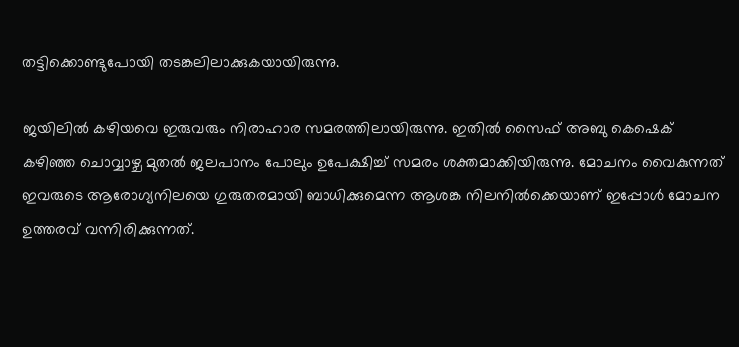തട്ടിക്കൊണ്ടുപോയി തടങ്കലിലാക്കുകയായിരുന്നു.

ജയിലിൽ കഴിയവെ ഇരുവരും നിരാഹാര സമരത്തിലായിരുന്നു. ഇതിൽ സൈഫ് അബു കെഷെക് കഴിഞ്ഞ ചൊവ്വാഴ്ച മുതൽ ജലപാനം പോലും ഉപേക്ഷിച്ച് സമരം ശക്തമാക്കിയിരുന്നു. മോചനം വൈകുന്നത് ഇവരുടെ ആരോഗ്യനിലയെ ഗുരുതരമായി ബാധിക്കുമെന്ന ആശങ്ക നിലനിൽക്കെയാണ് ഇപ്പോൾ മോചന ഉത്തരവ് വന്നിരിക്കുന്നത്.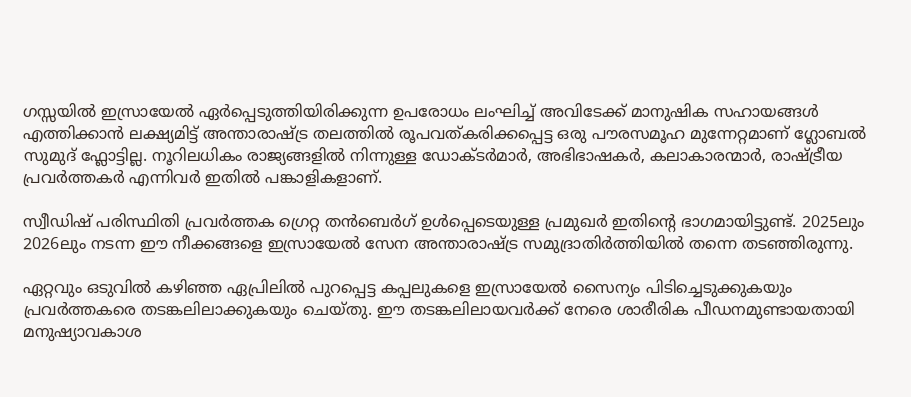ഗസ്സയിൽ ഇസ്രായേൽ ഏർപ്പെടുത്തിയിരിക്കുന്ന ഉപരോധം ലംഘിച്ച് അവിടേക്ക് മാനുഷിക സഹായങ്ങൾ എത്തിക്കാൻ ലക്ഷ്യമിട്ട് അന്താരാഷ്ട്ര തലത്തിൽ രൂപവത്കരിക്കപ്പെട്ട ഒരു പൗരസമൂഹ മുന്നേറ്റമാണ് ഗ്ലോബൽ സുമുദ് ഫ്ലോട്ടില്ല. നൂറിലധികം രാജ്യങ്ങളിൽ നിന്നുള്ള ഡോക്ടർമാർ, അഭിഭാഷകർ, കലാകാരന്മാർ, രാഷ്ട്രീയ പ്രവർത്തകർ എന്നിവർ ഇതിൽ പങ്കാളികളാണ്.

സ്വീഡിഷ് പരിസ്ഥിതി പ്രവർത്തക ഗ്രെറ്റ തൻബെർഗ് ഉൾപ്പെടെയുള്ള പ്രമുഖർ ഇതിന്റെ ഭാഗമായിട്ടുണ്ട്. 2025ലും 2026ലും നടന്ന ഈ നീക്കങ്ങളെ ഇസ്രായേൽ സേന അന്താരാഷ്ട്ര സമുദ്രാതിർത്തിയിൽ തന്നെ തടഞ്ഞിരുന്നു.

ഏറ്റവും ഒടുവിൽ കഴിഞ്ഞ ഏപ്രിലിൽ പുറപ്പെട്ട കപ്പലുകളെ ഇസ്രായേൽ സൈന്യം പിടിച്ചെടുക്കുകയും പ്രവർത്തകരെ തടങ്കലിലാക്കുകയും ചെയ്തു. ഈ തടങ്കലിലായവർക്ക് നേരെ ശാരീരിക പീഡനമുണ്ടായതായി മനുഷ്യാവകാശ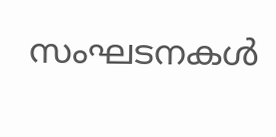സംഘടനകൾ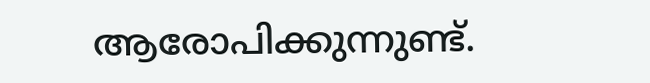ആരോപിക്കുന്നുണ്ട്.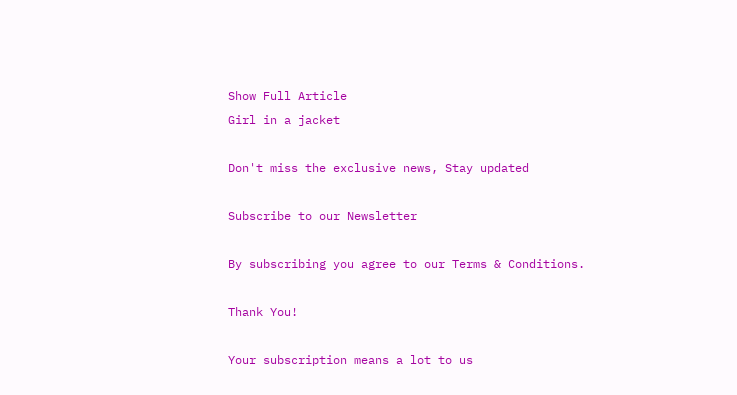Show Full Article
Girl in a jacket

Don't miss the exclusive news, Stay updated

Subscribe to our Newsletter

By subscribing you agree to our Terms & Conditions.

Thank You!

Your subscription means a lot to us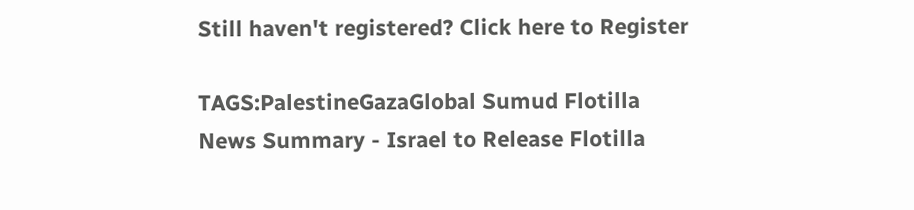Still haven't registered? Click here to Register

TAGS:PalestineGazaGlobal Sumud Flotilla
News Summary - Israel to Release Flotilla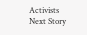Activists
Next Story